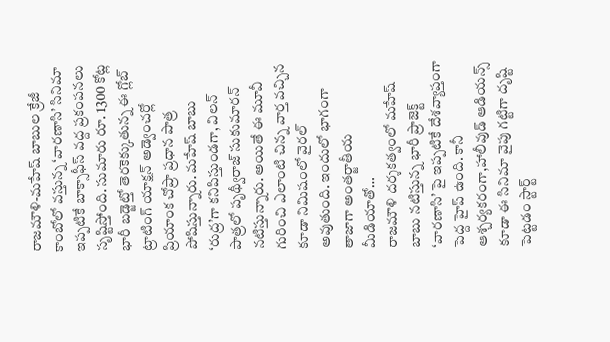రాజమౌళి-మహేష్ బాబుల క్రేజీ కాంబోలో వస్తున్న ‘వారణాసి’ సినిమా ఇప్పటికే బాక్సాఫీస్ వద్ద ప్రకంపనలు సృష్టిస్తోంది. సుమారు రూ. 1300 కోట్ల భారీ బడ్జెట్తో తెరకెక్కుతున్న ఈ గ్లోబ్ ట్రాటింగ్ యాక్షన్ అడ్వెంచర్లో ప్రియాంక చోప్రా ప్రధాన పాత్ర పోషిస్తున్నారు. మహేష్ బాబు ‘రుద్ర’గా కనిపిస్తుండగా, విలన్ పాత్రలో పృథ్వీరాజ్ సుకుమారన్ నటిస్తున్నారు. అయితే ఈ మూవీ గురించి ఎలాంటి చిన్న వార్త వచ్చిన కూడా నిమిషంలో వైరల్ అవుతుంది. ఇందులో భాగంగా తాజాగా అంతర్జాతీయ మీడియాతో…
రాజమౌళి దర్శకత్వంలో మహేష్ బాబు నటిస్తున్న భారీ ప్రాజెక్ట్ ‘వారణాసి’ పై ఇప్పటికే దేశవ్యాప్తంగా పెద్ద హైప్ ఉంది. కానీ ఆశ్చర్యకరంగా,హాలీవుడ్ ఆడియన్స్ కూడా ఈ సినిమా వైపు గట్టిగా దృష్టి పెట్టడం స్టార్ట్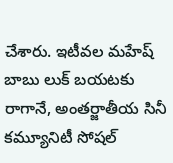చేశారు. ఇటీవల మహేష్ బాబు లుక్ బయటకు రాగానే, అంతర్జాతీయ సినీ కమ్యూనిటీ సోషల్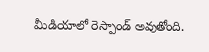మీడియాలో రెస్పాండ్ అవుతోంది.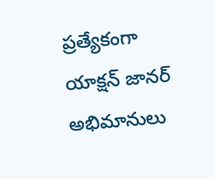ప్రత్యేకంగా యాక్షన్ జానర్ అభిమానులు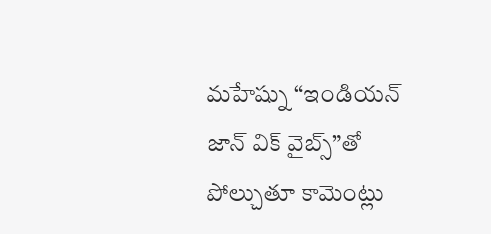మహేష్ను “ఇండియన్ జాన్ విక్ వైబ్స్”తో పోల్చుతూ కామెంట్లు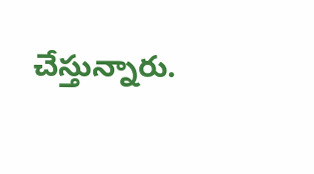చేస్తున్నారు.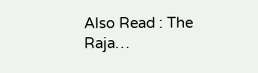Also Read : The Raja…